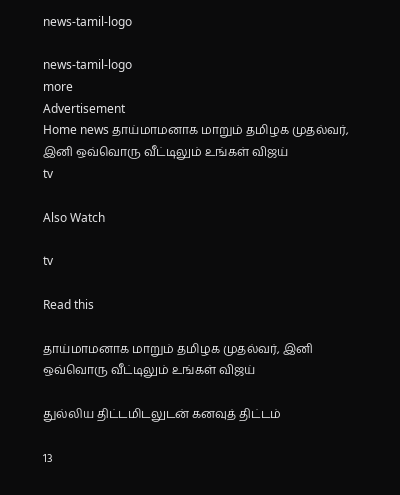news-tamil-logo

news-tamil-logo
more
Advertisement
Home news தாய்மாமனாக மாறும் தமிழக முதல்வர், இனி ஒவ்வொரு வீட்டிலும் உங்கள் விஜய்
tv

Also Watch

tv

Read this

தாய்மாமனாக மாறும் தமிழக முதல்வர், இனி ஒவ்வொரு வீட்டிலும் உங்கள் விஜய்

துல்லிய திட்டமிடலுடன் கனவுத் திட்டம்

13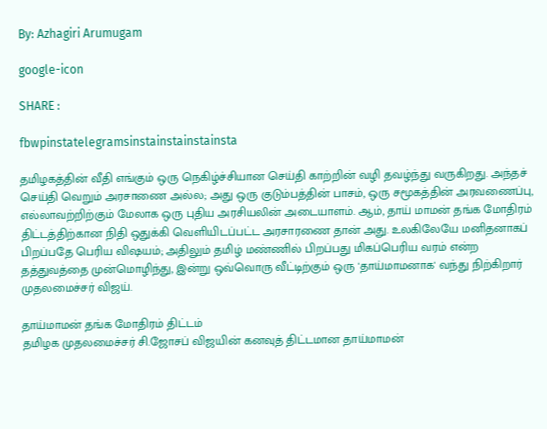By: Azhagiri Arumugam

google-icon

SHARE :

fbwpinstatelegramsinstainstainstainsta

தமிழகத்தின் வீதி எங்கும் ஒரு நெகிழ்ச்சியான செய்தி காற்றின் வழி தவழ்ந்து வருகிறது. அந்தச் செய்தி வெறும் அரசாணை அல்ல; அது ஒரு குடும்பத்தின் பாசம், ஒரு சமூகத்தின் அரவணைப்பு, எல்லாவற்றிற்கும் மேலாக ஒரு புதிய அரசியலின் அடையாளம். ஆம், தாய் மாமன் தங்க மோதிரம் திட்டத்திற்கான நிதி ஒதுக்கி வெளியிடப்பட்ட அரசாரணை தான் அது. உலகிலேயே மனிதனாகப் பிறப்பதே பெரிய விஷயம்; அதிலும் தமிழ் மண்ணில் பிறப்பது மிகப்பெரிய வரம் என்ற தத்துவத்தை முன்மொழிந்து, இன்று ஒவ்வொரு வீட்டிற்கும் ஒரு 'தாய்மாமனாக' வந்து நிற்கிறார் முதலமைச்சர் விஜய்.

தாய்மாமன் தங்க மோதிரம் திட்டம்
தமிழக முதலமைச்சர் சி.ஜோசப் விஜயின் கனவுத் திட்டமான தாய்மாமன்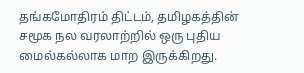தங்கமோதிரம் திட்டம், தமிழகத்தின் சமூக நல வரலாற்றில் ஒரு புதிய மைல்கல்லாக மாற இருக்கிறது.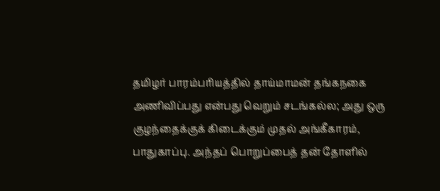தமிழர் பாரம்பரியத்தில் தாய்மாமன் தங்கநகை அணிவிப்பது என்பது வெறும் சடங்கல்ல; அது ஒரு குழந்தைக்குக் கிடைக்கும் முதல் அங்கீகாரம், பாதுகாப்பு. அந்தப் பொறுப்பைத் தன் தோளில்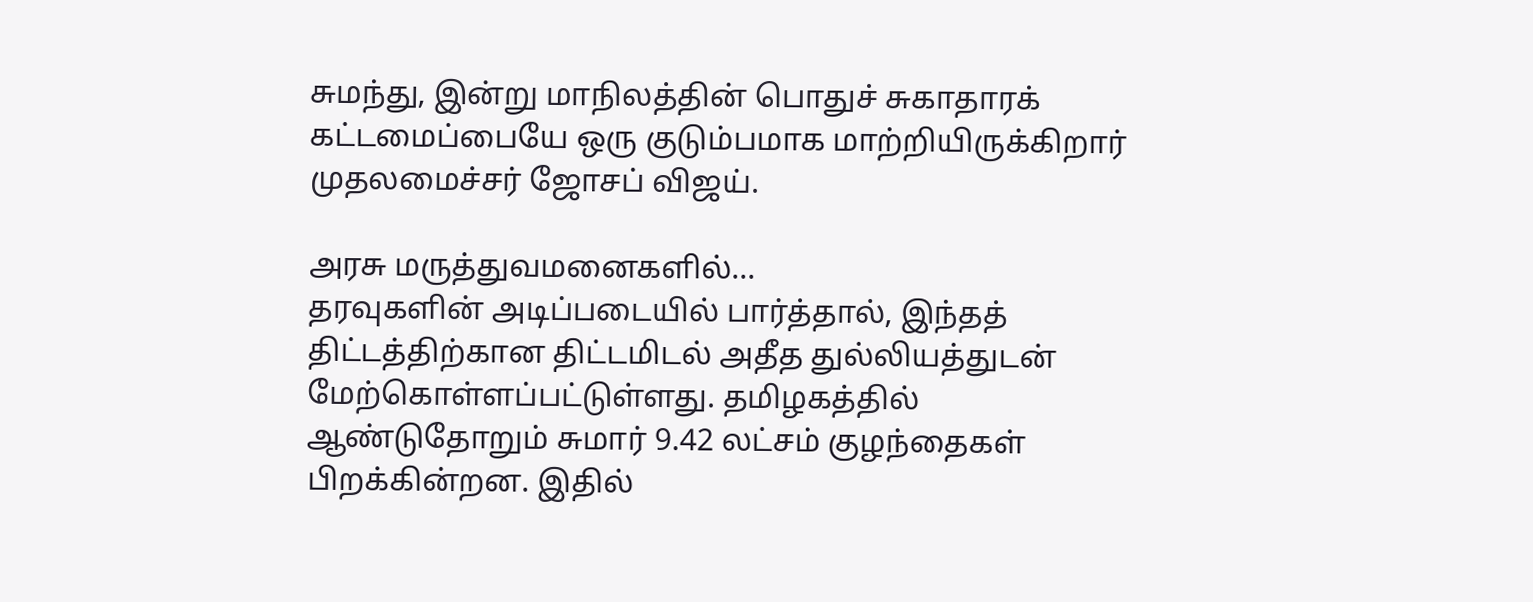சுமந்து, இன்று மாநிலத்தின் பொதுச் சுகாதாரக் கட்டமைப்பையே ஒரு குடும்பமாக மாற்றியிருக்கிறார் முதலமைச்சர் ஜோசப் விஜய்.

அரசு மருத்துவமனைகளில்...
தரவுகளின் அடிப்படையில் பார்த்தால், இந்தத் திட்டத்திற்கான திட்டமிடல் அதீத துல்லியத்துடன் மேற்கொள்ளப்பட்டுள்ளது. தமிழகத்தில் ஆண்டுதோறும் சுமார் 9.42 லட்சம் குழந்தைகள் பிறக்கின்றன. இதில்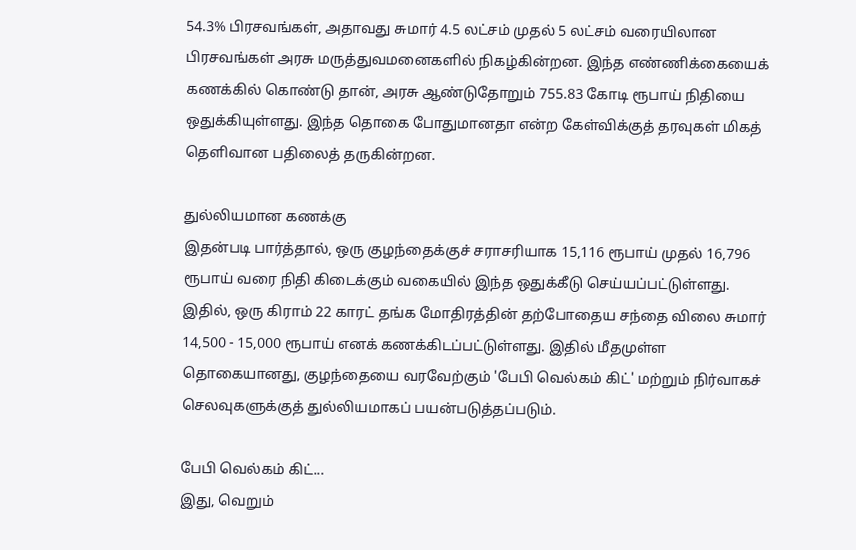54.3% பிரசவங்கள், அதாவது சுமார் 4.5 லட்சம் முதல் 5 லட்சம் வரையிலான பிரசவங்கள் அரசு மருத்துவமனைகளில் நிகழ்கின்றன. இந்த எண்ணிக்கையைக் கணக்கில் கொண்டு தான், அரசு ஆண்டுதோறும் 755.83 கோடி ரூபாய் நிதியை ஒதுக்கியுள்ளது. இந்த தொகை போதுமானதா என்ற கேள்விக்குத் தரவுகள் மிகத் தெளிவான பதிலைத் தருகின்றன.

துல்லியமான கணக்கு
இதன்படி பார்த்தால், ஒரு குழந்தைக்குச் சராசரியாக 15,116 ரூபாய் முதல் 16,796 ரூபாய் வரை நிதி கிடைக்கும் வகையில் இந்த ஒதுக்கீடு செய்யப்பட்டுள்ளது. இதில், ஒரு கிராம் 22 காரட் தங்க மோதிரத்தின் தற்போதைய சந்தை விலை சுமார் 14,500 - 15,000 ரூபாய் எனக் கணக்கிடப்பட்டுள்ளது. இதில் மீதமுள்ள தொகையானது, குழந்தையை வரவேற்கும் 'பேபி வெல்கம் கிட்' மற்றும் நிர்வாகச் செலவுகளுக்குத் துல்லியமாகப் பயன்படுத்தப்படும்.

பேபி வெல்கம் கிட்...
இது, வெறும்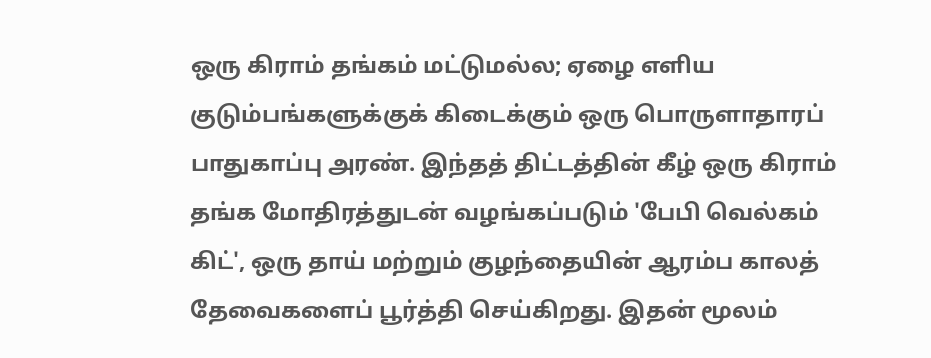ஒரு கிராம் தங்கம் மட்டுமல்ல; ஏழை எளிய குடும்பங்களுக்குக் கிடைக்கும் ஒரு பொருளாதாரப் பாதுகாப்பு அரண். இந்தத் திட்டத்தின் கீழ் ஒரு கிராம் தங்க மோதிரத்துடன் வழங்கப்படும் 'பேபி வெல்கம் கிட்', ஒரு தாய் மற்றும் குழந்தையின் ஆரம்ப காலத் தேவைகளைப் பூர்த்தி செய்கிறது. இதன் மூலம்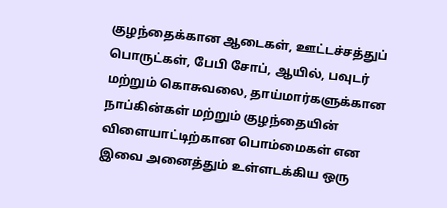குழந்தைக்கான ஆடைகள், ஊட்டச்சத்துப் பொருட்கள், பேபி சோப், ஆயில், பவுடர் மற்றும் கொசுவலை, தாய்மார்களுக்கான நாப்கின்கள் மற்றும் குழந்தையின் விளையாட்டிற்கான பொம்மைகள் என இவை அனைத்தும் உள்ளடக்கிய ஒரு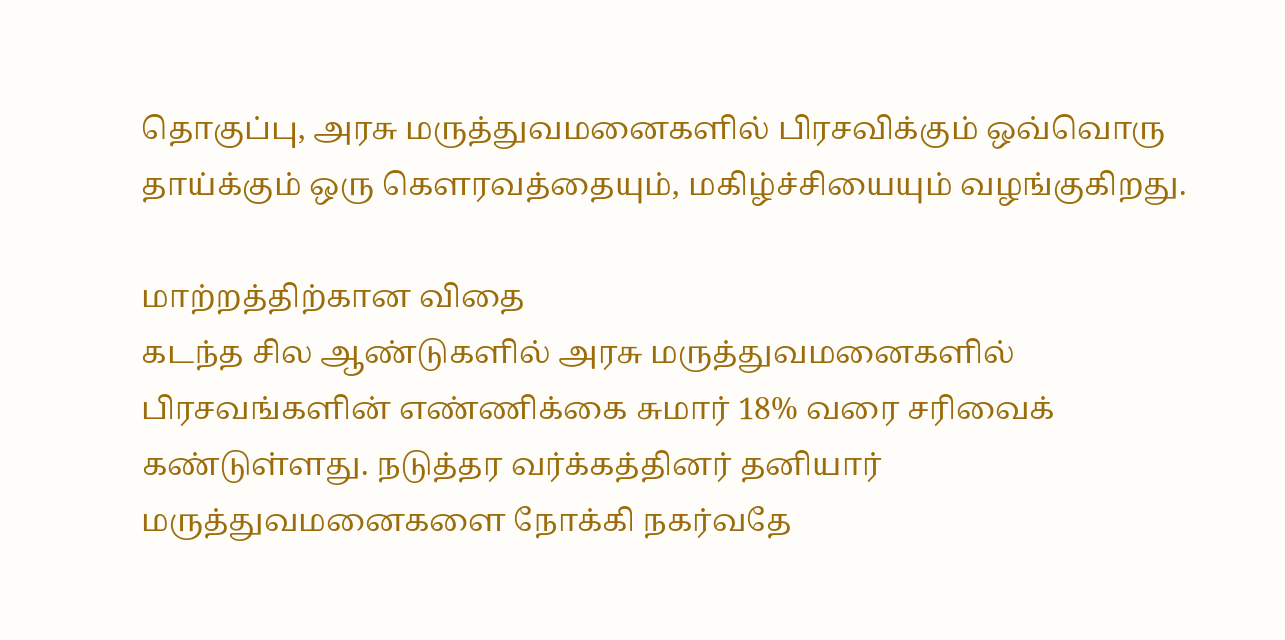தொகுப்பு, அரசு மருத்துவமனைகளில் பிரசவிக்கும் ஒவ்வொரு தாய்க்கும் ஒரு கௌரவத்தையும், மகிழ்ச்சியையும் வழங்குகிறது.

மாற்றத்திற்கான விதை
கடந்த சில ஆண்டுகளில் அரசு மருத்துவமனைகளில் பிரசவங்களின் எண்ணிக்கை சுமார் 18% வரை சரிவைக் கண்டுள்ளது. நடுத்தர வர்க்கத்தினர் தனியார் மருத்துவமனைகளை நோக்கி நகர்வதே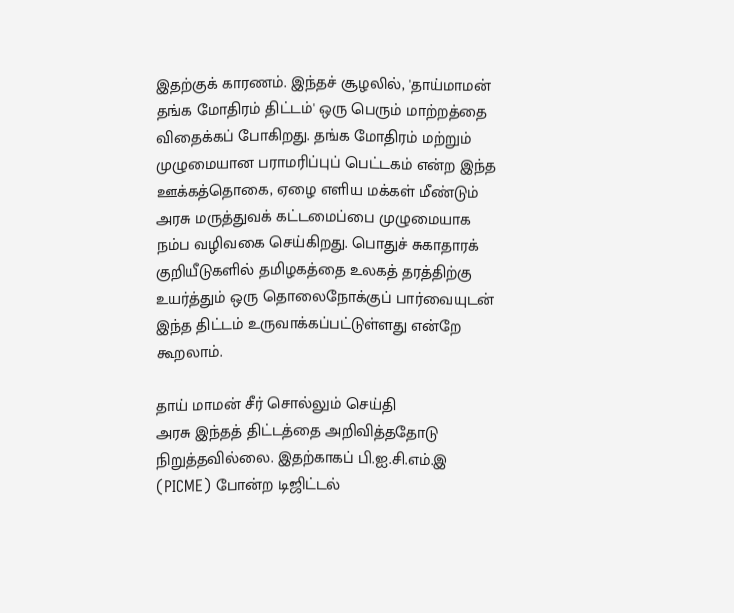இதற்குக் காரணம். இந்தச் சூழலில், 'தாய்மாமன் தங்க மோதிரம் திட்டம்' ஒரு பெரும் மாற்றத்தை விதைக்கப் போகிறது. தங்க மோதிரம் மற்றும் முழுமையான பராமரிப்புப் பெட்டகம் என்ற இந்த ஊக்கத்தொகை, ஏழை எளிய மக்கள் மீண்டும் அரசு மருத்துவக் கட்டமைப்பை முழுமையாக நம்ப வழிவகை செய்கிறது. பொதுச் சுகாதாரக் குறியீடுகளில் தமிழகத்தை உலகத் தரத்திற்கு உயர்த்தும் ஒரு தொலைநோக்குப் பார்வையுடன் இந்த திட்டம் உருவாக்கப்பட்டுள்ளது என்றே கூறலாம்.

தாய் மாமன் சீர் சொல்லும் செய்தி
அரசு இந்தத் திட்டத்தை அறிவித்ததோடு நிறுத்தவில்லை. இதற்காகப் பி.ஐ.சி.எம்.இ (PICME) போன்ற டிஜிட்டல்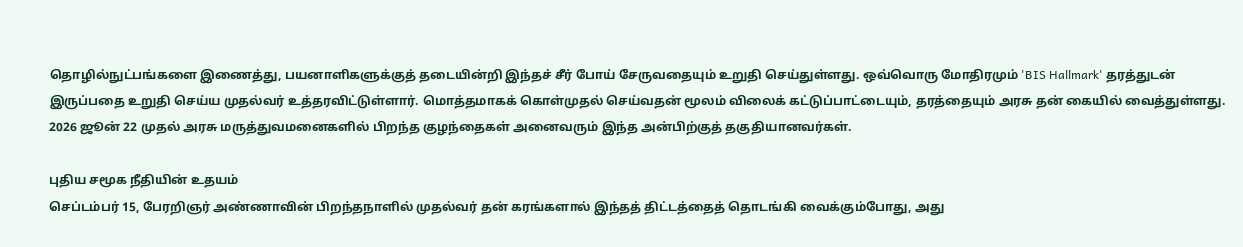தொழில்நுட்பங்களை இணைத்து, பயனாளிகளுக்குத் தடையின்றி இந்தச் சீர் போய் சேருவதையும் உறுதி செய்துள்ளது. ஒவ்வொரு மோதிரமும் 'BIS Hallmark' தரத்துடன் இருப்பதை உறுதி செய்ய முதல்வர் உத்தரவிட்டுள்ளார். மொத்தமாகக் கொள்முதல் செய்வதன் மூலம் விலைக் கட்டுப்பாட்டையும், தரத்தையும் அரசு தன் கையில் வைத்துள்ளது. 2026 ஜூன் 22 முதல் அரசு மருத்துவமனைகளில் பிறந்த குழந்தைகள் அனைவரும் இந்த அன்பிற்குத் தகுதியானவர்கள்.

புதிய சமூக நீதியின் உதயம்
செப்டம்பர் 15, பேரறிஞர் அண்ணாவின் பிறந்தநாளில் முதல்வர் தன் கரங்களால் இந்தத் திட்டத்தைத் தொடங்கி வைக்கும்போது, அது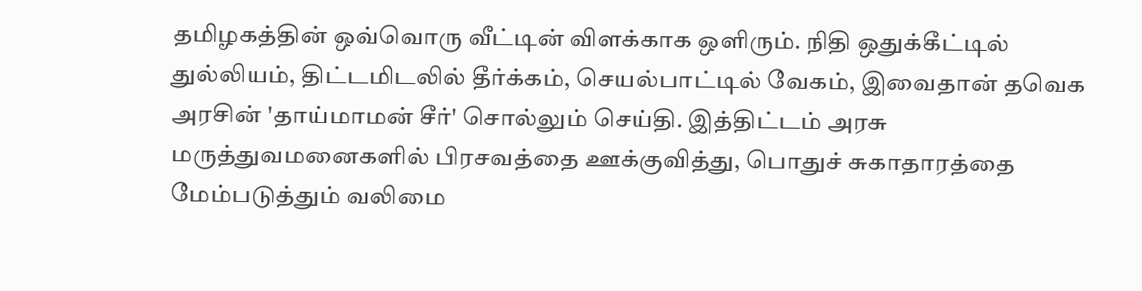தமிழகத்தின் ஒவ்வொரு வீட்டின் விளக்காக ஒளிரும். நிதி ஒதுக்கீட்டில் துல்லியம், திட்டமிடலில் தீர்க்கம், செயல்பாட்டில் வேகம், இவைதான் தவெக அரசின் 'தாய்மாமன் சீர்' சொல்லும் செய்தி. இத்திட்டம் அரசு மருத்துவமனைகளில் பிரசவத்தை ஊக்குவித்து, பொதுச் சுகாதாரத்தை மேம்படுத்தும் வலிமை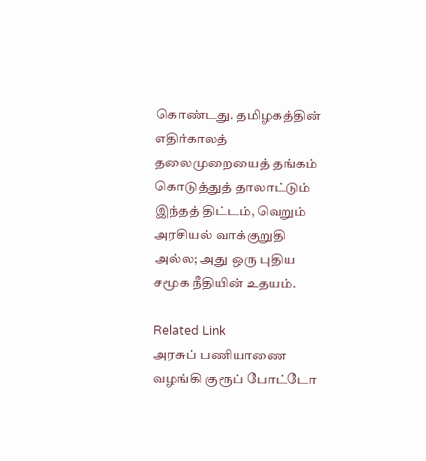கொண்டது. தமிழகத்தின் எதிர்காலத் தலைமுறையைத் தங்கம் கொடுத்துத் தாலாட்டும் இந்தத் திட்டம், வெறும் அரசியல் வாக்குறுதி அல்ல; அது ஒரு புதிய சமூக நீதியின் உதயம்.

Related Link
அரசுப் பணியாணை வழங்கி குரூப் போட்டோ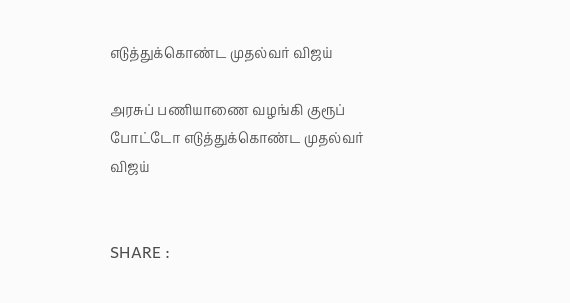எடுத்துக்கொண்ட முதல்வர் விஜய்

அரசுப் பணியாணை வழங்கி குரூப் போட்டோ எடுத்துக்கொண்ட முதல்வர் விஜய்


SHARE :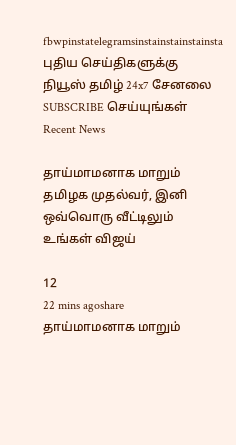fbwpinstatelegramsinstainstainstainsta
புதிய செய்திகளுக்கு நியூஸ் தமிழ் 24x7 சேனலை SUBSCRIBE செய்யுங்கள்
Recent News

தாய்மாமனாக மாறும் தமிழக முதல்வர், இனி ஒவ்வொரு வீட்டிலும் உங்கள் விஜய்

12
22 mins agoshare
தாய்மாமனாக மாறும்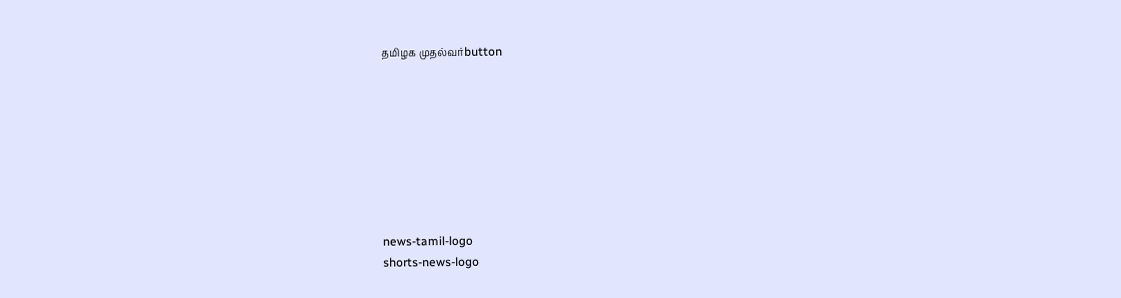தமிழக முதல்வர்button








news-tamil-logo
shorts-news-logo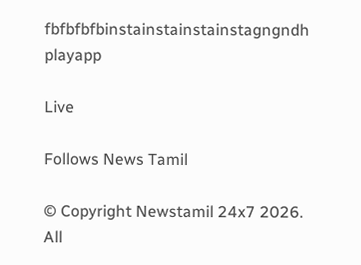fbfbfbfbinstainstainstainstagngndh
playapp

Live

Follows News Tamil

© Copyright Newstamil 24x7 2026. All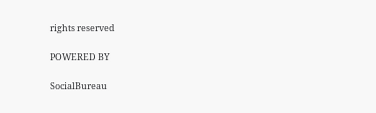rights reserved

POWERED BY

SocialBureau